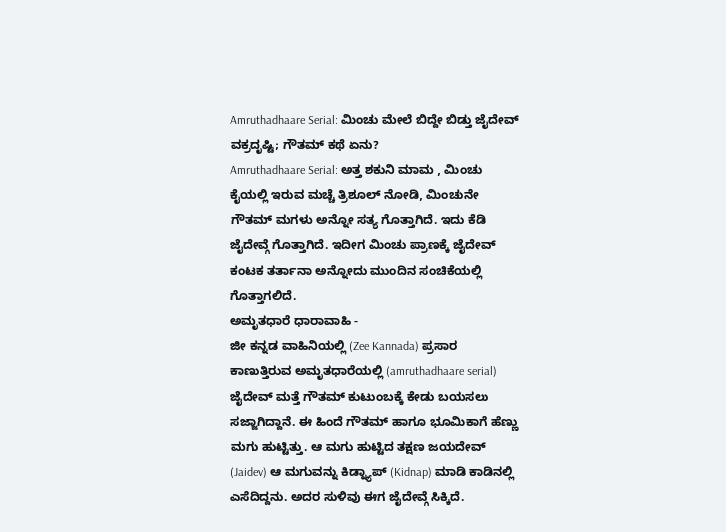Amruthadhaare Serial: ಮಿಂಚು ಮೇಲೆ ಬಿದ್ದೇ ಬಿಡ್ತು ಜೈದೇವ್ ವಕ್ರದೃಷ್ಟಿ; ಗೌತಮ್ ಕಥೆ ಏನು?
Amruthadhaare Serial: ಅತ್ತ ಶಕುನಿ ಮಾಮ , ಮಿಂಚು ಕೈಯಲ್ಲಿ ಇರುವ ಮಚ್ಚೆ ತ್ರಿಶೂಲ್ ನೋಡಿ, ಮಿಂಚುನೇ ಗೌತಮ್ ಮಗಳು ಅನ್ನೋ ಸತ್ಯ ಗೊತ್ತಾಗಿದೆ. ಇದು ಕೆಡಿ ಜೈದೇವ್ಗೆ ಗೊತ್ತಾಗಿದೆ. ಇದೀಗ ಮಿಂಚು ಪ್ರಾಣಕ್ಕೆ ಜೈದೇವ್ ಕಂಟಕ ತರ್ತಾನಾ ಅನ್ನೋದು ಮುಂದಿನ ಸಂಚಿಕೆಯಲ್ಲಿ ಗೊತ್ತಾಗಲಿದೆ.
ಅಮೃತಧಾರೆ ಧಾರಾವಾಹಿ -
ಜೀ ಕನ್ನಡ ವಾಹಿನಿಯಲ್ಲಿ (Zee Kannada) ಪ್ರಸಾರ ಕಾಣುತ್ತಿರುವ ಅಮೃತಧಾರೆಯಲ್ಲಿ (amruthadhaare serial) ಜೈದೇವ್ ಮತ್ತೆ ಗೌತಮ್ ಕುಟುಂಬಕ್ಕೆ ಕೇಡು ಬಯಸಲು ಸಜ್ಜಾಗಿದ್ದಾನೆ. ಈ ಹಿಂದೆ ಗೌತಮ್ ಹಾಗೂ ಭೂಮಿಕಾಗೆ ಹೆಣ್ಣು ಮಗು ಹುಟ್ಟಿತ್ತು. ಆ ಮಗು ಹುಟ್ಟಿದ ತಕ್ಷಣ ಜಯದೇವ್ (Jaidev) ಆ ಮಗುವನ್ನು ಕಿಡ್ನ್ಯಾಪ್ (Kidnap) ಮಾಡಿ ಕಾಡಿನಲ್ಲಿ ಎಸೆದಿದ್ದನು. ಅದರ ಸುಳಿವು ಈಗ ಜೈದೇವ್ಗೆ ಸಿಕ್ಕಿದೆ.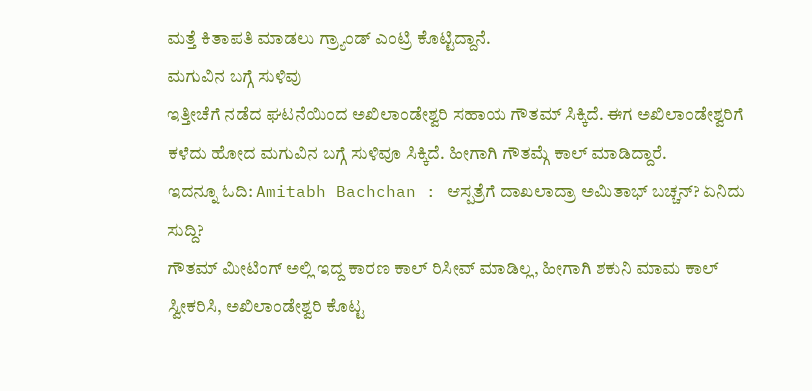ಮತ್ತೆ ಕಿತಾಪತಿ ಮಾಡಲು ಗ್ರ್ಯಾಂಡ್ ಎಂಟ್ರಿ ಕೊಟ್ಟಿದ್ದಾನೆ.
ಮಗುವಿನ ಬಗ್ಗೆ ಸುಳಿವು
ಇತ್ತೀಚೆಗೆ ನಡೆದ ಘಟನೆಯಿಂದ ಅಖಿಲಾಂಡೇಶ್ವರಿ ಸಹಾಯ ಗೌತಮ್ ಸಿಕ್ಕಿದೆ. ಈಗ ಅಖಿಲಾಂಡೇಶ್ವರಿಗೆ ಕಳೆದು ಹೋದ ಮಗುವಿನ ಬಗ್ಗೆ ಸುಳಿವೂ ಸಿಕ್ಕಿದೆ. ಹೀಗಾಗಿ ಗೌತಮ್ಗೆ ಕಾಲ್ ಮಾಡಿದ್ದಾರೆ.
ಇದನ್ನೂ ಓದಿ: Amitabh Bachchan : ಆಸ್ಪತ್ರೆಗೆ ದಾಖಲಾದ್ರಾ ಅಮಿತಾಭ್ ಬಚ್ಚನ್? ಏನಿದು ಸುದ್ದಿ?
ಗೌತಮ್ ಮೀಟಿಂಗ್ ಅಲ್ಲಿ ಇದ್ದ ಕಾರಣ ಕಾಲ್ ರಿಸೀವ್ ಮಾಡಿಲ್ಲ, ಹೀಗಾಗಿ ಶಕುನಿ ಮಾಮ ಕಾಲ್ ಸ್ವೀಕರಿಸಿ, ಅಖಿಲಾಂಡೇಶ್ವರಿ ಕೊಟ್ಟ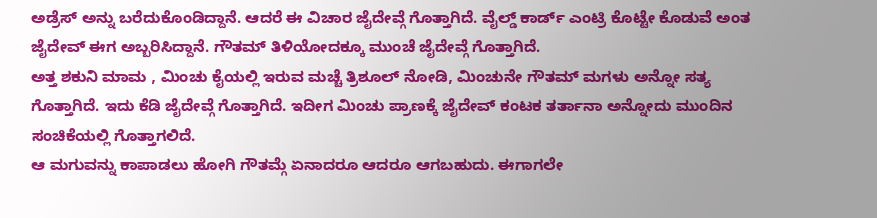ಅಡ್ರೆಸ್ ಅನ್ನು ಬರೆದುಕೊಂಡಿದ್ದಾನೆ. ಆದರೆ ಈ ವಿಚಾರ ಜೈದೇವ್ಗೆ ಗೊತ್ತಾಗಿದೆ. ವೈಲ್ಡ್ ಕಾರ್ಡ್ ಎಂಟ್ರಿ ಕೊಟ್ಟೇ ಕೊಡುವೆ ಅಂತ ಜೈದೇವ್ ಈಗ ಅಬ್ಬರಿಸಿದ್ದಾನೆ. ಗೌತಮ್ ತಿಳಿಯೋದಕ್ಕೂ ಮುಂಚೆ ಜೈದೇವ್ಗೆ ಗೊತ್ತಾಗಿದೆ.
ಅತ್ತ ಶಕುನಿ ಮಾಮ , ಮಿಂಚು ಕೈಯಲ್ಲಿ ಇರುವ ಮಚ್ಚೆ ತ್ರಿಶೂಲ್ ನೋಡಿ, ಮಿಂಚುನೇ ಗೌತಮ್ ಮಗಳು ಅನ್ನೋ ಸತ್ಯ ಗೊತ್ತಾಗಿದೆ. ಇದು ಕೆಡಿ ಜೈದೇವ್ಗೆ ಗೊತ್ತಾಗಿದೆ. ಇದೀಗ ಮಿಂಚು ಪ್ರಾಣಕ್ಕೆ ಜೈದೇವ್ ಕಂಟಕ ತರ್ತಾನಾ ಅನ್ನೋದು ಮುಂದಿನ ಸಂಚಿಕೆಯಲ್ಲಿ ಗೊತ್ತಾಗಲಿದೆ.
ಆ ಮಗುವನ್ನು ಕಾಪಾಡಲು ಹೋಗಿ ಗೌತಮ್ಗೆ ಏನಾದರೂ ಆದರೂ ಆಗಬಹುದು. ಈಗಾಗಲೇ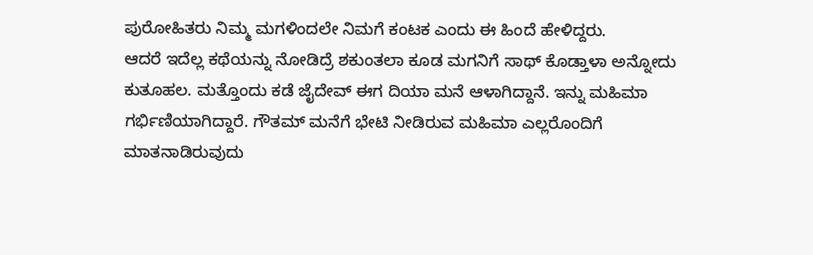ಪುರೋಹಿತರು ನಿಮ್ಮ ಮಗಳಿಂದಲೇ ನಿಮಗೆ ಕಂಟಕ ಎಂದು ಈ ಹಿಂದೆ ಹೇಳಿದ್ದರು.
ಆದರೆ ಇದೆಲ್ಲ ಕಥೆಯನ್ನು ನೋಡಿದ್ರೆ ಶಕುಂತಲಾ ಕೂಡ ಮಗನಿಗೆ ಸಾಥ್ ಕೊಡ್ತಾಳಾ ಅನ್ನೋದು ಕುತೂಹಲ. ಮತ್ತೊಂದು ಕಡೆ ಜೈದೇವ್ ಈಗ ದಿಯಾ ಮನೆ ಆಳಾಗಿದ್ದಾನೆ. ಇನ್ನು ಮಹಿಮಾ ಗರ್ಭಿಣಿಯಾಗಿದ್ದಾರೆ. ಗೌತಮ್ ಮನೆಗೆ ಭೇಟಿ ನೀಡಿರುವ ಮಹಿಮಾ ಎಲ್ಲರೊಂದಿಗೆ ಮಾತನಾಡಿರುವುದು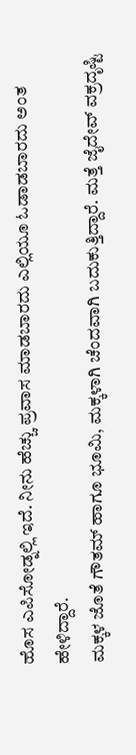ಹೊಸ ಎಪಿಸೋಡ್ನಲ್ಲಿ ಇದೆ. ನೀನು ಹೆಚ್ಚು ಪ್ರವಾಸ ಮಾಡಬಾರದು ಎಲ್ಲಿಯೂ ಓಡಾಡಬಾರದು ಅಂತ ಹೇಳಿದ್ದಾರೆ.
ಮಕ್ಕಳ ಜೊತೆ ಗೌತಮ್ ಹಾಗೂ ಭೂಮಿ, ಮಕ್ಕಳಾಗಿ ಚೆಂದವಾಗಿ ಬದುಕುತ್ತಿದ್ದಾರೆ. ಮತ್ತೆ ಜೈದೇವ್ ವಕ್ರದೃಷ್ಟಿ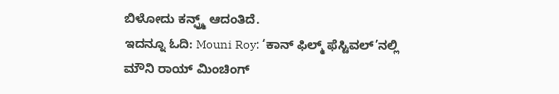ಬಿಳೋದು ಕನ್ಫ್ರ್ಮ್ ಆದಂತಿದೆ.
ಇದನ್ನೂ ಓದಿ: Mouni Roy: ‘ಕಾನ್ ಫಿಲ್ಮ್ ಫೆಸ್ಟಿವಲ್’ನಲ್ಲಿ ಮೌನಿ ರಾಯ್ ಮಿಂಚಿಂಗ್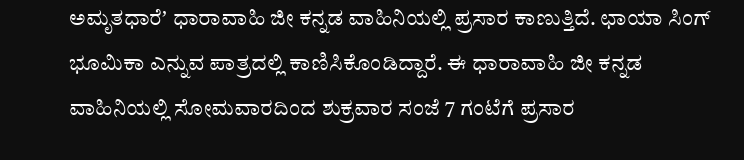ಅಮೃತಧಾರೆʼ ಧಾರಾವಾಹಿ ಜೀ ಕನ್ನಡ ವಾಹಿನಿಯಲ್ಲಿ ಪ್ರಸಾರ ಕಾಣುತ್ತಿದೆ. ಛಾಯಾ ಸಿಂಗ್ ಭೂಮಿಕಾ ಎನ್ನುವ ಪಾತ್ರದಲ್ಲಿ ಕಾಣಿಸಿಕೊಂಡಿದ್ದಾರೆ. ಈ ಧಾರಾವಾಹಿ ಜೀ ಕನ್ನಡ ವಾಹಿನಿಯಲ್ಲಿ ಸೋಮವಾರದಿಂದ ಶುಕ್ರವಾರ ಸಂಜೆ 7 ಗಂಟೆಗೆ ಪ್ರಸಾರ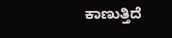ಕಾಣುತ್ತಿದೆ